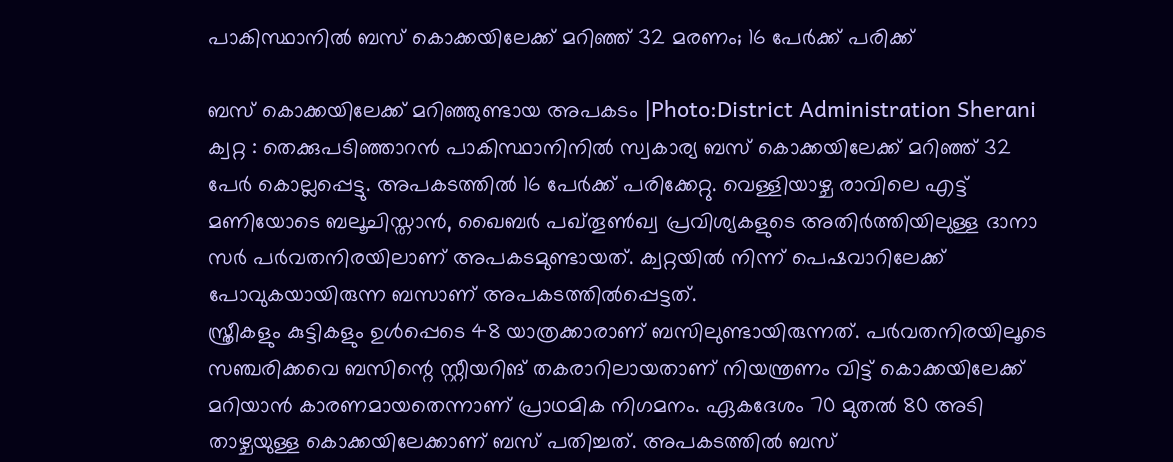പാകിസ്ഥാനിൽ ബസ് കൊക്കയിലേക്ക് മറിഞ്ഞ് 32 മരണം; 16 പേർക്ക് പരിക്ക്

ബസ് കൊക്കയിലേക്ക് മറിഞ്ഞുണ്ടായ അപകടം |Photo:District Administration Sherani
ക്വറ്റ : തെക്കുപടിഞ്ഞാറൻ പാകിസ്ഥാനിനിൽ സ്വകാര്യ ബസ് കൊക്കയിലേക്ക് മറിഞ്ഞ് 32 പേർ കൊല്ലപ്പെട്ടു. അപകടത്തിൽ 16 പേർക്ക് പരിക്കേറ്റു. വെള്ളിയാഴ്ച രാവിലെ എട്ട് മണിയോടെ ബലൂചിസ്താൻ, ഖൈബർ പഖ്തൂൺഖ്വ പ്രവിശ്യകളുടെ അതിർത്തിയിലുള്ള ദാനാ സർ പർവതനിരയിലാണ് അപകടമുണ്ടായത്. ക്വറ്റയിൽ നിന്ന് പെഷവാറിലേക്ക് പോവുകയായിരുന്ന ബസാണ് അപകടത്തിൽപ്പെട്ടത്.
സ്ത്രീകളും കുട്ടികളും ഉൾപ്പെടെ 48 യാത്രക്കാരാണ് ബസിലുണ്ടായിരുന്നത്. പർവതനിരയിലൂടെ സഞ്ചരിക്കവെ ബസിന്റെ സ്റ്റീയറിങ് തകരാറിലായതാണ് നിയന്ത്രണം വിട്ട് കൊക്കയിലേക്ക് മറിയാൻ കാരണമായതെന്നാണ് പ്രാഥമിക നിഗമനം. ഏകദേശം 70 മുതൽ 80 അടി താഴ്ചയുള്ള കൊക്കയിലേക്കാണ് ബസ് പതിച്ചത്. അപകടത്തിൽ ബസ്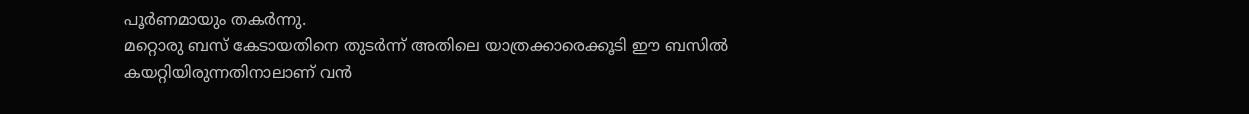പൂർണമായും തകർന്നു.
മറ്റൊരു ബസ് കേടായതിനെ തുടർന്ന് അതിലെ യാത്രക്കാരെക്കൂടി ഈ ബസിൽ കയറ്റിയിരുന്നതിനാലാണ് വൻ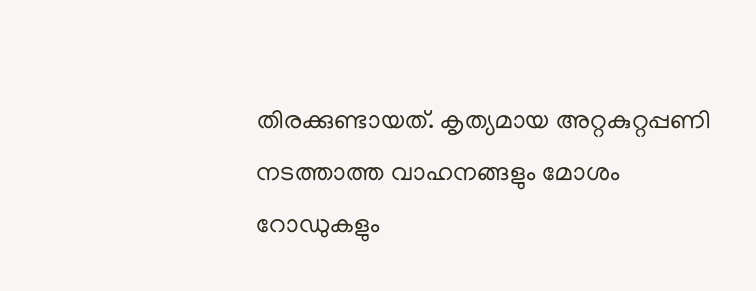തിരക്കുണ്ടായത്. കൃത്യമായ അറ്റകുറ്റപ്പണി നടത്താത്ത വാഹനങ്ങളും മോശം റോഡുകളും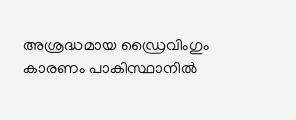അശ്രദ്ധമായ ഡ്രൈവിംഗും കാരണം പാകിസ്ഥാനിൽ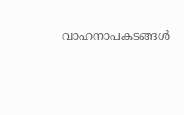വാഹനാപകടങ്ങൾ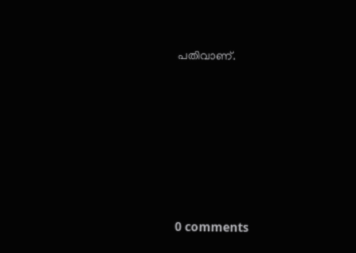പതിവാണ്.











0 comments